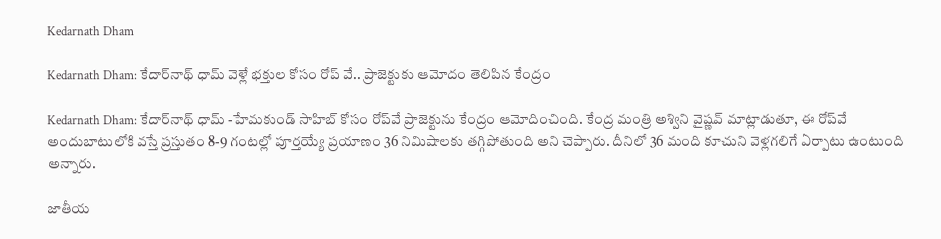Kedarnath Dham

Kedarnath Dham: కేదార్‌నాథ్ ధామ్ వెళ్లే భక్తుల కోసం రోప్ వే.. ప్రాజెక్టుకు ఆమోదం తెలిపిన కేంద్రం

Kedarnath Dham: కేదార్‌నాథ్ ధామ్ -హేమకుండ్ సాహిబ్ కోసం రోప్‌వే ప్రాజెక్టును కేంద్రం ఆమోదించింది. కేంద్ర మంత్రి అశ్విని వైష్ణవ్ మాట్లాడుతూ, ఈ రోప్‌వే అందుబాటులోకి వస్తే ప్రస్తుతం 8-9 గంటల్లో పూర్తయ్యే ప్రయాణం 36 నిమిషాలకు తగ్గిపోతుంది అని చెప్పారు. దీనిలో 36 మంది కూచుని వెళ్లగలిగే ఏర్పాటు ఉంటుంది అన్నారు.

జాతీయ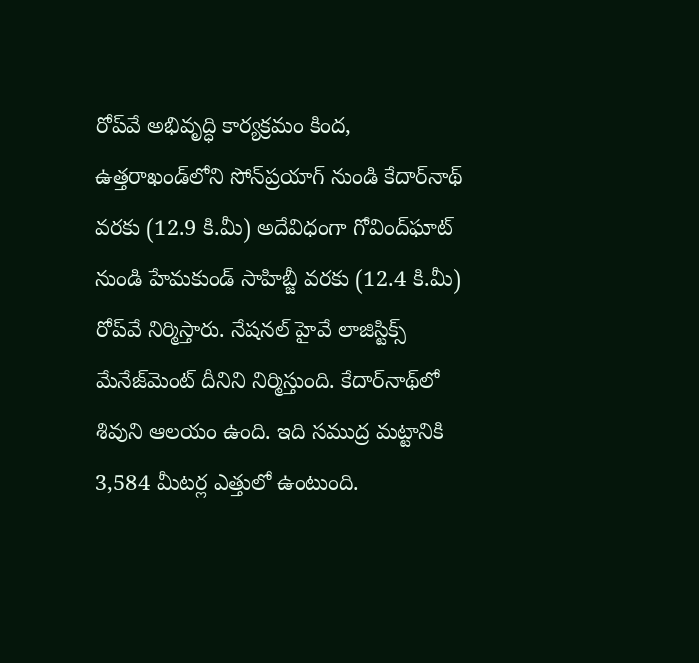రోప్‌వే అభివృద్ధి కార్యక్రమం కింద, ఉత్తరాఖండ్‌లోని సోన్‌ప్రయాగ్ నుండి కేదార్‌నాథ్ వరకు (12.9 కి.మీ) అదేవిధంగా గోవింద్‌ఘాట్ నుండి హేమకుండ్ సాహిబ్జీ వరకు (12.4 కి.మీ) రోప్‌వే నిర్మిస్తారు. నేషనల్ హైవే లాజిస్టిక్స్ మేనేజ్‌మెంట్ దీనిని నిర్మిస్తుంది. కేదార్‌నాథ్‌లో శివుని ఆలయం ఉంది. ఇది సముద్ర మట్టానికి 3,584 మీటర్ల ఎత్తులో ఉంటుంది.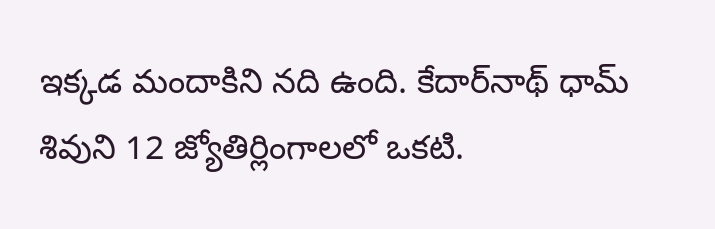ఇక్కడ మందాకిని నది ఉంది. కేదార్‌నాథ్ ధామ్ శివుని 12 జ్యోతిర్లింగాలలో ఒకటి.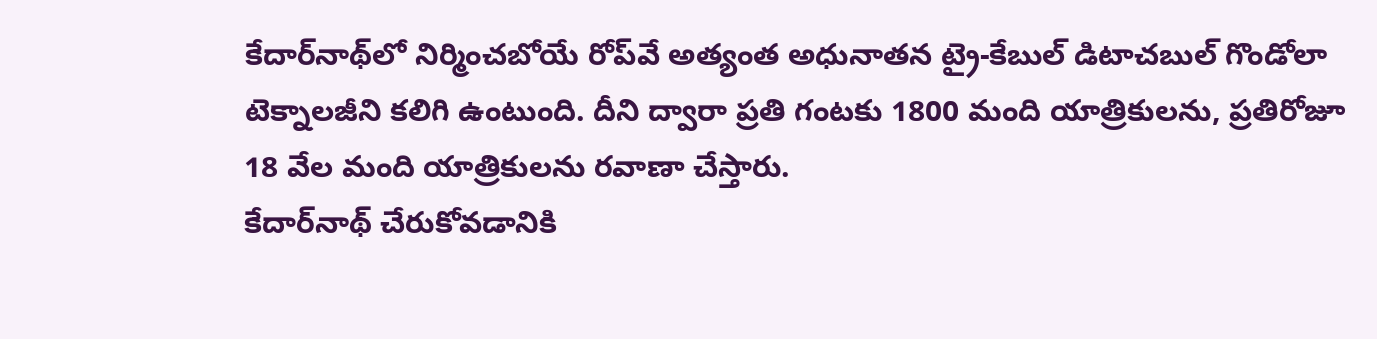కేదార్‌నాథ్‌లో నిర్మించబోయే రోప్‌వే అత్యంత అధునాతన ట్రై-కేబుల్ డిటాచబుల్ గొండోలా టెక్నాలజీని కలిగి ఉంటుంది. దీని ద్వారా ప్రతి గంటకు 1800 మంది యాత్రికులను, ప్రతిరోజూ 18 వేల మంది యాత్రికులను రవాణా చేస్తారు.
కేదార్‌నాథ్ చేరుకోవడానికి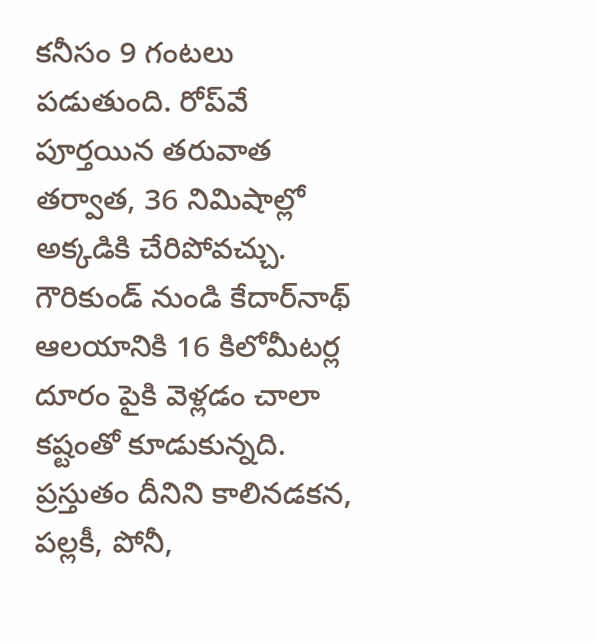కనీసం 9 గంటలు పడుతుంది. రోప్‌వే పూర్తయిన తరువాత తర్వాత, 36 నిమిషాల్లో అక్కడికి చేరిపోవచ్చు. గౌరికుండ్ నుండి కేదార్‌నాథ్ ఆలయానికి 16 కిలోమీటర్ల దూరం పైకి వెళ్లడం చాలా కష్టంతో కూడుకున్నది. ప్రస్తుతం దీనిని కాలినడకన, పల్లకీ, పోనీ,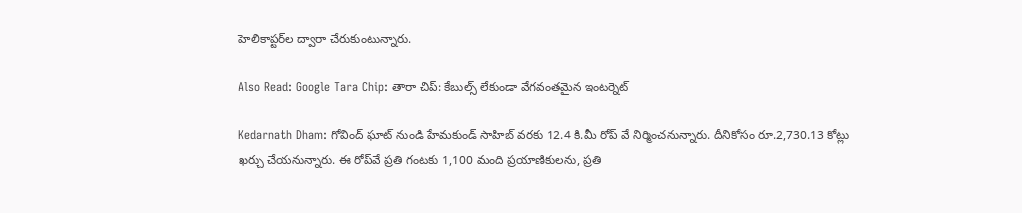హెలికాప్టర్‌ల ద్వారా చేరుకుంటున్నారు.

Also Read: Google Tara Chip: తారా చిప్: కేబుల్స్ లేకుండా వేగవంతమైన ఇంటర్నెట్

Kedarnath Dham: గోవింద్ ఘాట్ నుండి హేమకుండ్ సాహిబ్ వరకు 12.4 కి.మీ రోప్ వే నిర్మించనున్నారు. దీనికోసం రూ.2,730.13 కోట్లు ఖర్చు చేయనున్నారు. ఈ రోప్‌వే ప్రతి గంటకు 1,100 మంది ప్రయాణికులను, ప్రతి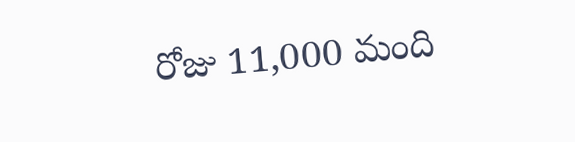రోజు 11,000 మంది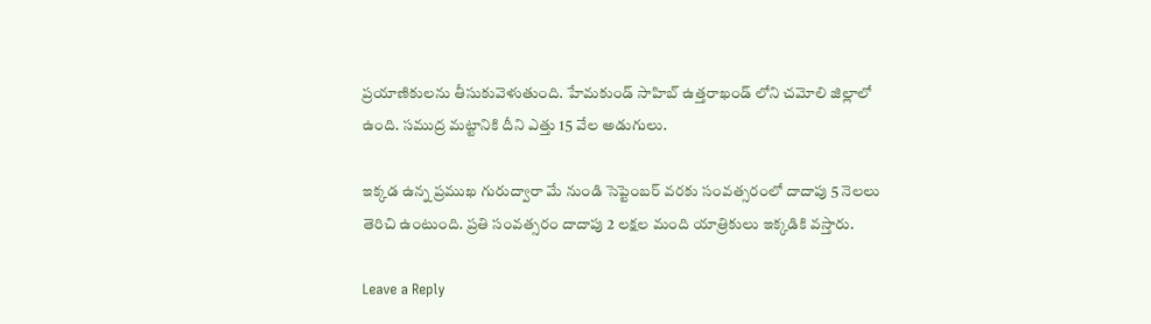ప్రయాణికులను తీసుకువెళుతుంది. హేమకుండ్ సాహిబ్ ఉత్తరాఖండ్ లోని చమోలి జిల్లాలో ఉంది. సముద్ర మట్టానికి దీని ఎత్తు 15 వేల అడుగులు.

ఇక్కడ ఉన్న ప్రముఖ గురుద్వారా మే నుండి సెప్టెంబర్ వరకు సంవత్సరంలో దాదాపు 5 నెలలు తెరిచి ఉంటుంది. ప్రతి సంవత్సరం దాదాపు 2 లక్షల మంది యాత్రికులు ఇక్కడికి వస్తారు.

Leave a Reply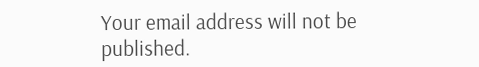Your email address will not be published.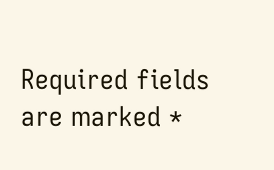Required fields are marked *